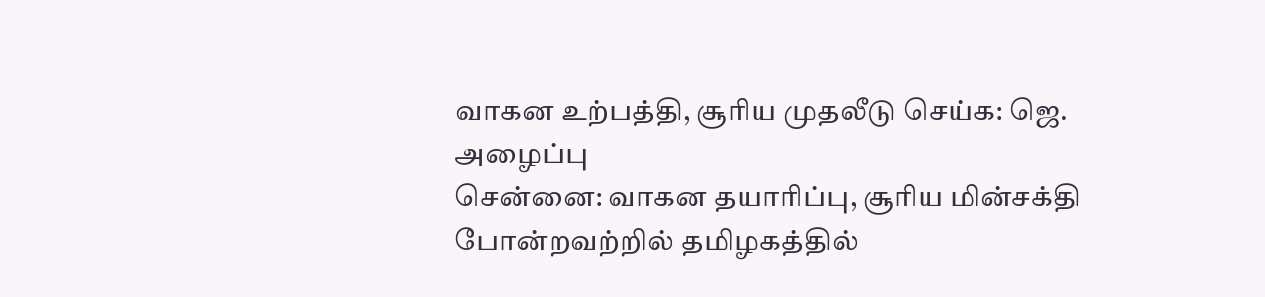வாகன உற்பத்தி, சூரிய முதலீடு செய்க: ஜெ. அழைப்பு
சென்னை: வாகன தயாரிப்பு, சூரிய மின்சக்தி போன்றவற்றில் தமிழகத்தில்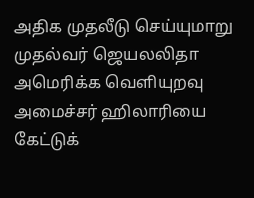அதிக முதலீடு செய்யுமாறு முதல்வர் ஜெயலலிதா அமெரிக்க வெளியுறவு அமைச்சர் ஹிலாரியை கேட்டுக்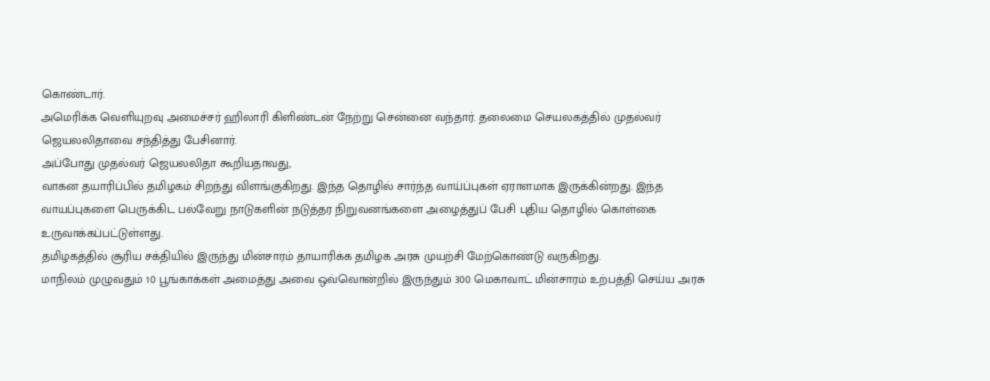கொண்டார்.
அமெரிக்க வெளியுறவு அமைச்சர் ஹிலாரி கிளிண்டன் நேற்று சென்னை வந்தார். தலைமை செயலகத்தில் முதல்வர் ஜெயலலிதாவை சந்தித்து பேசினார்.
அப்போது முதல்வர் ஜெயலலிதா கூறியதாவது,
வாகன தயாரிப்பில் தமிழகம் சிறந்து விளங்குகிறது. இந்த தொழில் சார்ந்த வாய்ப்புகள் ஏராளமாக இருக்கின்றது. இந்த வாயப்புகளை பெருக்கிட பல்வேறு நாடுகளின் நடுத்தர நிறுவனங்களை அழைத்துப் பேசி புதிய தொழில் கொள்கை உருவாக்கப்பட்டுள்ளது.
தமிழகத்தில் சூரிய சக்தியில் இருந்து மின்சாரம் தாயாரிக்க தமிழக அரசு முயற்சி மேற்கொண்டு வருகிறது.
மாநிலம் முழுவதும் 10 பூங்காக்கள் அமைத்து அவை ஒவ்வொன்றில் இருந்தும் 300 மெகாவாட் மின்சாரம் உற்பத்தி செய்ய அரசு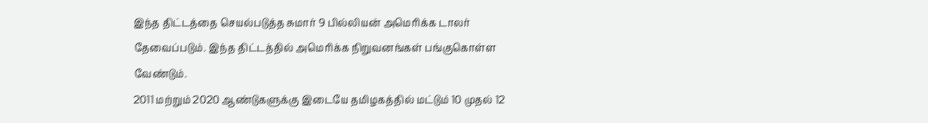இந்த திட்டத்தை செயல்படுத்த சுமார் 9 பில்லியன் அமெரிக்க டாலர் தேவைப்படும். இந்த திட்டத்தில் அமெரிக்க நிறுவனங்கள் பங்குகொள்ள வேண்டும்.
2011 மற்றும் 2020 ஆண்டுகளுக்கு இடையே தமிழகத்தில் மட்டும் 10 முதல் 12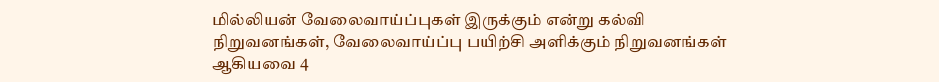மில்லியன் வேலைவாய்ப்புகள் இருக்கும் என்று கல்வி நிறுவனங்கள், வேலைவாய்ப்பு பயிற்சி அளிக்கும் நிறுவனங்கள் ஆகியவை 4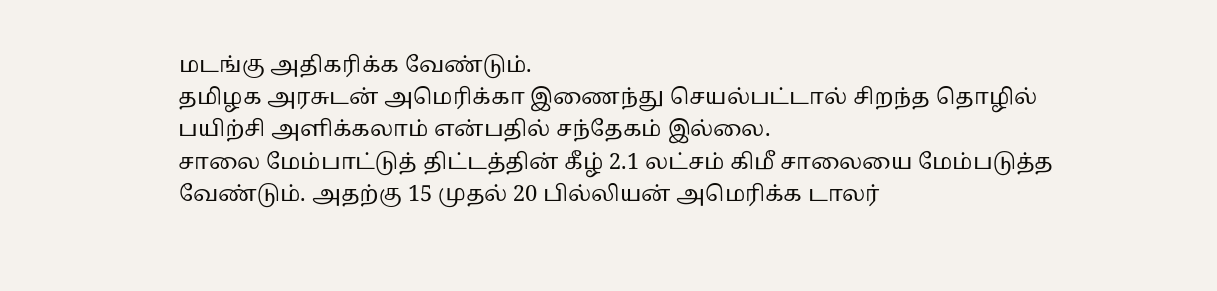மடங்கு அதிகரிக்க வேண்டும்.
தமிழக அரசுடன் அமெரிக்கா இணைந்து செயல்பட்டால் சிறந்த தொழில் பயிற்சி அளிக்கலாம் என்பதில் சந்தேகம் இல்லை.
சாலை மேம்பாட்டுத் திட்டத்தின் கீழ் 2.1 லட்சம் கிமீ சாலையை மேம்படுத்த வேண்டும். அதற்கு 15 முதல் 20 பில்லியன் அமெரிக்க டாலர்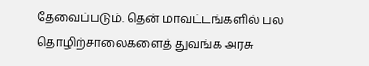தேவைப்படும். தென் மாவட்டங்களில் பல தொழிற்சாலைகளைத் துவங்க அரசு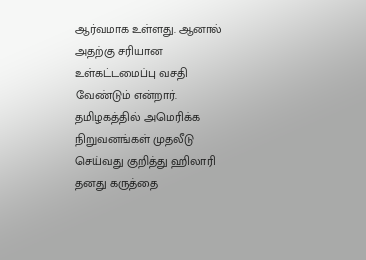ஆர்வமாக உள்ளது. ஆனால் அதற்கு சரியான உள்கட்டமைப்பு வசதி வேண்டும் என்றார்.
தமிழகத்தில் அமெரிக்க நிறுவனங்கள் முதலீடு செய்வது குறித்து ஹிலாரி தனது கருத்தை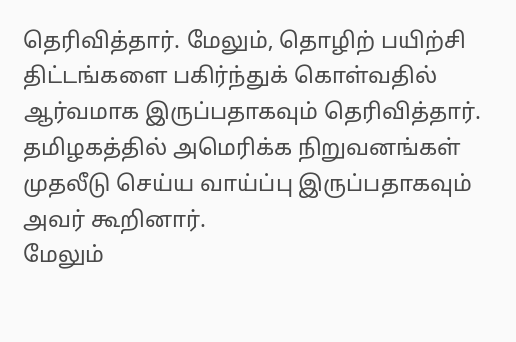தெரிவித்தார். மேலும், தொழிற் பயிற்சி திட்டங்களை பகிர்ந்துக் கொள்வதில் ஆர்வமாக இருப்பதாகவும் தெரிவித்தார். தமிழகத்தில் அமெரிக்க நிறுவனங்கள் முதலீடு செய்ய வாய்ப்பு இருப்பதாகவும் அவர் கூறினார்.
மேலும்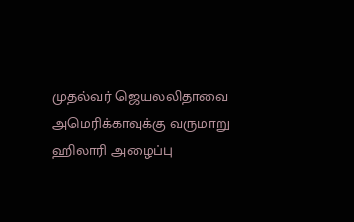முதல்வர் ஜெயலலிதாவை அமெரிக்காவுக்கு வருமாறு ஹிலாரி அழைப்பு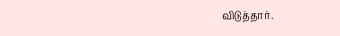விடுத்தார்.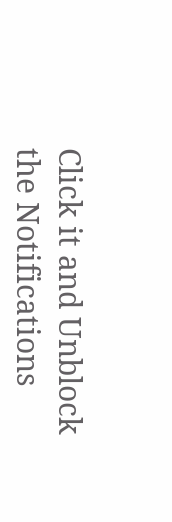Click it and Unblock the Notifications